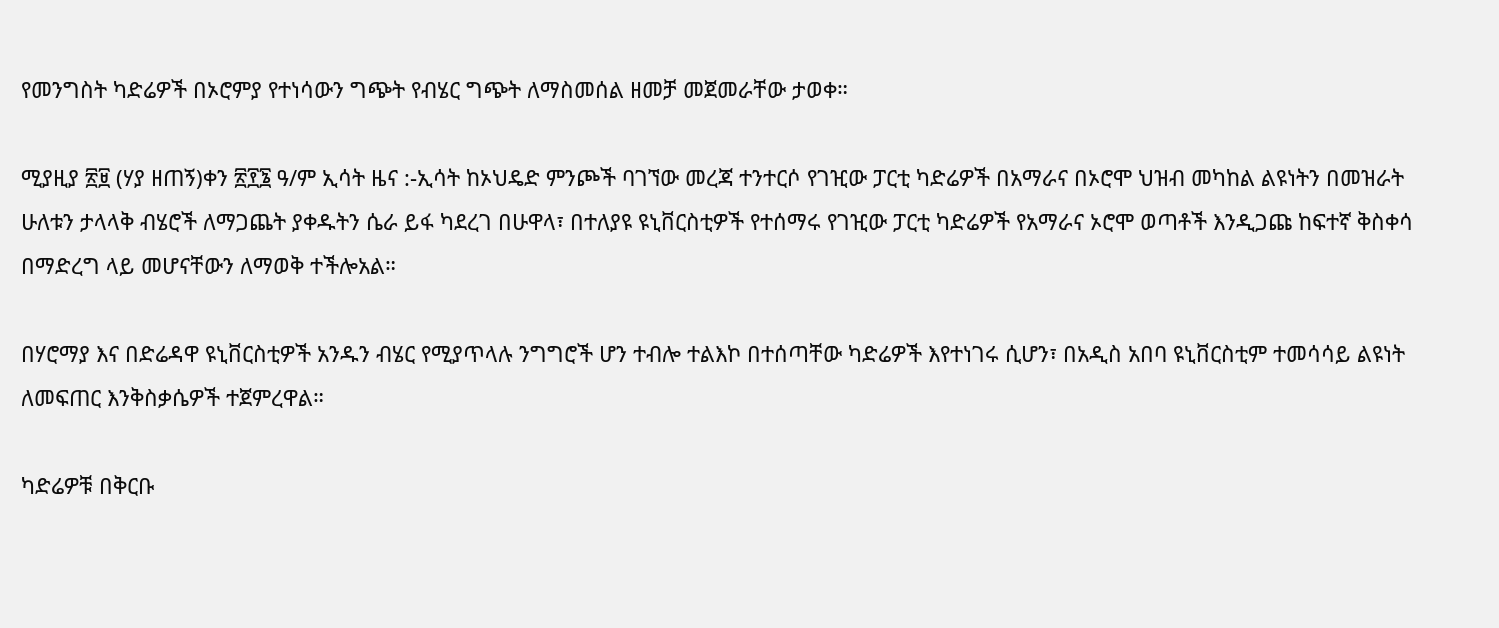የመንግስት ካድሬዎች በኦሮምያ የተነሳውን ግጭት የብሄር ግጭት ለማስመሰል ዘመቻ መጀመራቸው ታወቀ።

ሚያዚያ ፳፱ (ሃያ ዘጠኝ)ቀን ፳፻፮ ዓ/ም ኢሳት ዜና :-ኢሳት ከኦህዴድ ምንጮች ባገኘው መረጃ ተንተርሶ የገዢው ፓርቲ ካድሬዎች በአማራና በኦሮሞ ህዝብ መካከል ልዩነትን በመዝራት  ሁለቱን ታላላቅ ብሄሮች ለማጋጨት ያቀዱትን ሴራ ይፋ ካደረገ በሁዋላ፣ በተለያዩ ዩኒቨርስቲዎች የተሰማሩ የገዢው ፓርቲ ካድሬዎች የአማራና ኦሮሞ ወጣቶች እንዲጋጩ ከፍተኛ ቅስቀሳ በማድረግ ላይ መሆናቸውን ለማወቅ ተችሎአል።

በሃሮማያ እና በድሬዳዋ ዩኒቨርስቲዎች አንዱን ብሄር የሚያጥላሉ ንግግሮች ሆን ተብሎ ተልእኮ በተሰጣቸው ካድሬዎች እየተነገሩ ሲሆን፣ በአዲስ አበባ ዩኒቨርስቲም ተመሳሳይ ልዩነት ለመፍጠር እንቅስቃሴዎች ተጀምረዋል።

ካድሬዎቹ በቅርቡ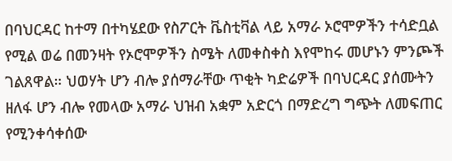በባህርዳር ከተማ በተካሄደው የስፖርት ቬስቲቫል ላይ አማራ ኦሮሞዎችን ተሳድቧል የሚል ወሬ በመንዛት የኦሮሞዎችን ስሜት ለመቀስቀስ እየሞከሩ መሆኑን ምንጮች ገልጸዋል። ህወሃት ሆን ብሎ ያሰማራቸው ጥቂት ካድሬዎች በባህርዳር ያሰሙትን ዘለፋ ሆን ብሎ የመላው አማራ ህዝብ አቋም አድርጎ በማድረግ ግጭት ለመፍጠር የሚንቀሳቀሰው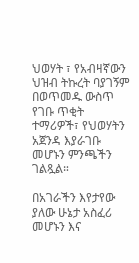ህወሃት ፣ የአብዛኛውን ህዝብ ትኩረት ባያገኝም በወጥመዱ ውስጥ የገቡ ጥቂት ተማሪዎች፣ የህወሃትን አጀንዳ እያራገቡ መሆኑን ምንጫችን ገልጿል።

በአገራችን እየታየው ያለው ሁኔታ አስፈሪ መሆኑን እና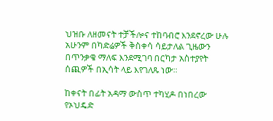ህዝቡ ለዘመናት ተቻችሎና ተከባብሮ እንደኖረው ሁሉ አሁንም በካድሬዎች ቅስቀሳ ሳይታለል ጊዜውን በጥንቃቄ ማለፍ እንደሚገባ በርካታ አስተያየት ሰጪዎች በኢሳት ላይ እየገለጹ ነው።

ከቀናት በፊት አዳማ ውስጥ ተካሂዶ በነበረው የኦህዴድ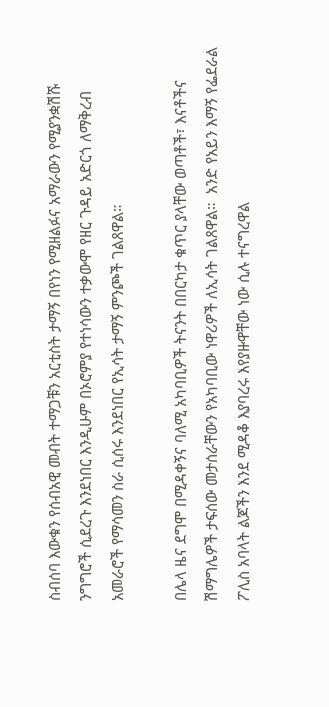ስብሰባ እውቁን የሰብአዊ መብት ተማጋቹን አርቲስት ታማኝ በየነን የሚዘልፉና አማራውን የሚያንቋሽሹ ንግግሮች ሲደረጉ እንደነበር እንዲሁም በኦሮምያ የተነሳውን ተቃውሞ የዘር ጉዳይ አድርጎ ለማቅረብ አመራሮች የማሳመን ስራ ሲሰሩ እንደነበር የኢሳት ታማኝ ምንጮች ገልጸዋል።

በሌላ ዜና ደግሞ በሚዳቀኝና ባለሚ አካባቢዎች ትናንት በበርካታ ቁጥር ያላቸው ወጣቶች፣ እናቶችና ሽማግሌዎች ታፍሰው መታሰራቸውን የአካባቢው ነዋሪዎች ለኢሳት ገልጸዋል።  አንድ የአይን እማኝ የፌደራል ፖሊስ አባላት ልጆችን እንደ ሚዳቆ እያባረሩ እየያዙዋቸው ነው ሲሉ ተናግረዋል